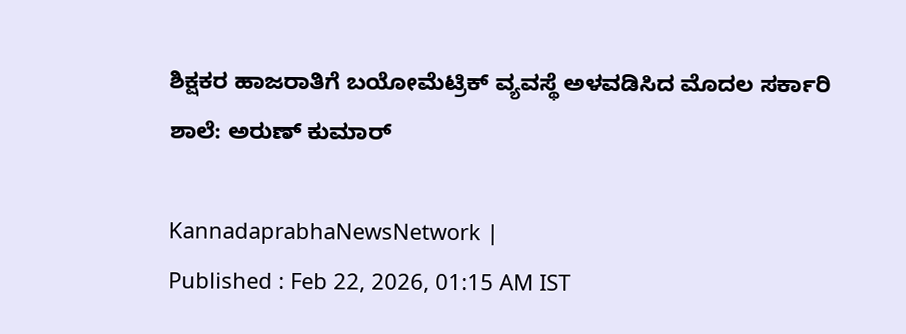ಶಿಕ್ಷಕರ ಹಾಜರಾತಿಗೆ ಬಯೋಮೆಟ್ರಿಕ್ ವ್ಯವಸ್ಥೆ ಅಳವಡಿಸಿದ ಮೊದಲ ಸರ್ಕಾರಿ ಶಾಲೆ: ಅರುಣ್ ಕುಮಾರ್

KannadaprabhaNewsNetwork |
Published : Feb 22, 2026, 01:15 AM IST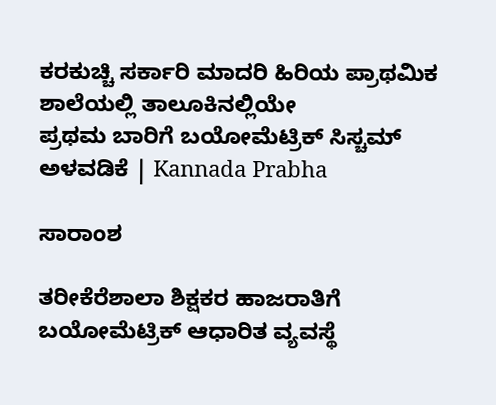ಕರಕುಚ್ಚಿ ಸರ್ಕಾರಿ ಮಾದರಿ ಹಿರಿಯ ಪ್ರಾಥಮಿಕ ಶಾಲೆಯಲ್ಲಿ ತಾಲೂಕಿನಲ್ಲಿಯೇ                  ಪ್ರಥಮ ಬಾರಿಗೆ ಬಯೋಮೆಟ್ರಿಕ್ ಸಿಸ್ಚಮ್ ಅಳವಡಿಕೆ | Kannada Prabha

ಸಾರಾಂಶ

ತರೀಕೆರೆಶಾಲಾ ಶಿಕ್ಷಕರ ಹಾಜರಾತಿಗೆ ಬಯೋಮೆಟ್ರಿಕ್ ಆಧಾರಿತ ವ್ಯವಸ್ಥೆ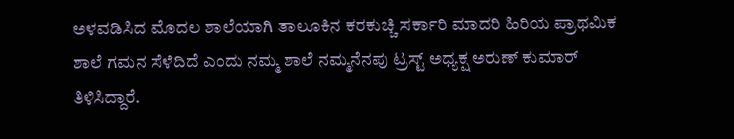ಅಳವಡಿಸಿದ ಮೊದಲ ಶಾಲೆಯಾಗಿ ತಾಲೂಕಿನ ಕರಕುಚ್ಚಿ ಸರ್ಕಾರಿ ಮಾದರಿ ಹಿರಿಯ ಪ್ರಾಥಮಿಕ ಶಾಲೆ ಗಮನ ಸೆಳೆದಿದೆ ಎಂದು ನಮ್ಮ ಶಾಲೆ ನಮ್ಮನೆನಪು ಟ್ರಸ್ಟ್ ಅಧ್ಯಕ್ಷ ಅರುಣ್ ಕುಮಾರ್ ತಿಳಿಸಿದ್ದಾರೆ.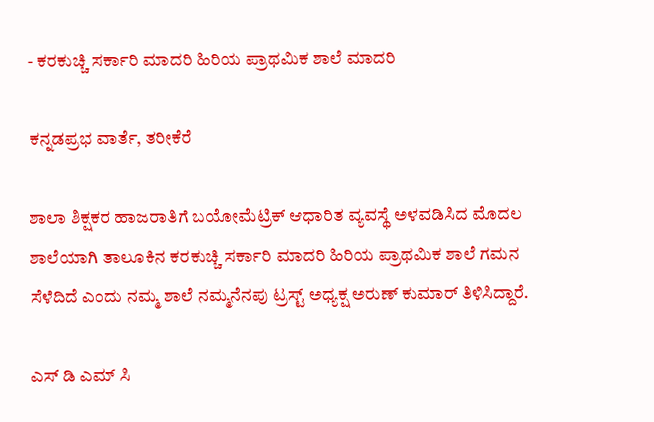- ಕರಕುಚ್ಚಿ ಸರ್ಕಾರಿ ಮಾದರಿ ಹಿರಿಯ ಪ್ರಾಥಮಿಕ ಶಾಲೆ ಮಾದರಿ

ಕನ್ನಡಪ್ರಭ ವಾರ್ತೆ, ತರೀಕೆರೆ

ಶಾಲಾ ಶಿಕ್ಷಕರ ಹಾಜರಾತಿಗೆ ಬಯೋಮೆಟ್ರಿಕ್ ಆಧಾರಿತ ವ್ಯವಸ್ಥೆ ಅಳವಡಿಸಿದ ಮೊದಲ ಶಾಲೆಯಾಗಿ ತಾಲೂಕಿನ ಕರಕುಚ್ಚಿ ಸರ್ಕಾರಿ ಮಾದರಿ ಹಿರಿಯ ಪ್ರಾಥಮಿಕ ಶಾಲೆ ಗಮನ ಸೆಳೆದಿದೆ ಎಂದು ನಮ್ಮ ಶಾಲೆ ನಮ್ಮನೆನಪು ಟ್ರಸ್ಟ್ ಅಧ್ಯಕ್ಷ ಅರುಣ್ ಕುಮಾರ್ ತಿಳಿಸಿದ್ದಾರೆ.

ಎಸ್ ಡಿ ಎಮ್ ಸಿ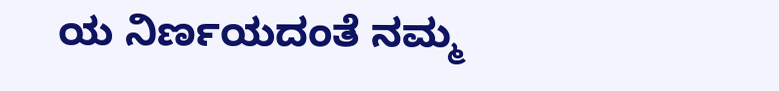ಯ ನಿರ್ಣಯದಂತೆ ನಮ್ಮ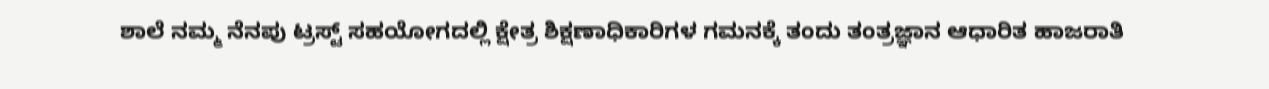ಶಾಲೆ ನಮ್ಮ ನೆನಪು ಟ್ರಸ್ಟ್ ಸಹಯೋಗದಲ್ಲಿ ಕ್ಷೇತ್ರ ಶಿಕ್ಷಣಾಧಿಕಾರಿಗಳ ಗಮನಕ್ಕೆ ತಂದು ತಂತ್ರಜ್ಞಾನ ಆಧಾರಿತ ಹಾಜರಾತಿ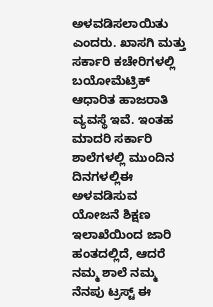ಅಳವಡಿಸಲಾಯಿತು ಎಂದರು. ಖಾಸಗಿ ಮತ್ತು ಸರ್ಕಾರಿ ಕಚೇರಿಗಳಲ್ಲಿ ಬಯೋಮೆಟ್ರಿಕ್ ಆಧಾರಿತ ಹಾಜರಾತಿ ವ್ಯವಸ್ಥೆ ಇವೆ. ಇಂತಹ ಮಾದರಿ ಸರ್ಕಾರಿ ಶಾಲೆಗಳಲ್ಲಿ ಮುಂದಿನ ದಿನಗಳಲ್ಲಿಈ ಅಳವಡಿಸುವ ಯೋಜನೆ ಶಿಕ್ಷಣ ಇಲಾಖೆಯಿಂದ ಜಾರಿ ಹಂತದಲ್ಲಿದೆ, ಆದರೆ ನಮ್ಮ ಶಾಲೆ ನಮ್ಮ ನೆನಪು ಟ್ರಸ್ಟ್ ಈ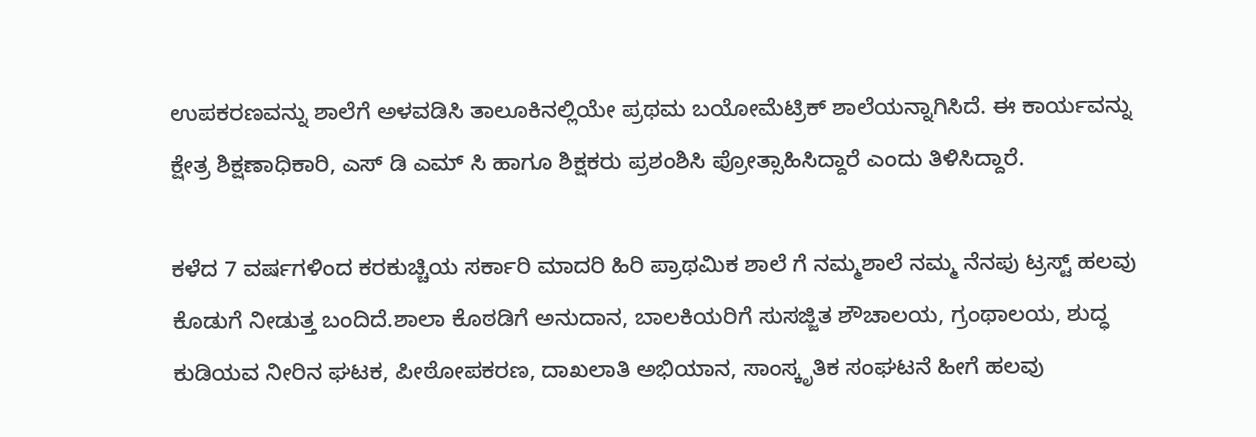ಉಪಕರಣವನ್ನು ಶಾಲೆಗೆ ಅಳವಡಿಸಿ ತಾಲೂಕಿನಲ್ಲಿಯೇ ಪ್ರಥಮ ಬಯೋಮೆಟ್ರಿಕ್ ಶಾಲೆಯನ್ನಾಗಿಸಿದೆ. ಈ ಕಾರ್ಯವನ್ನು ಕ್ಷೇತ್ರ ಶಿಕ್ಷಣಾಧಿಕಾರಿ, ಎಸ್ ಡಿ ಎಮ್ ಸಿ ಹಾಗೂ ಶಿಕ್ಷಕರು ಪ್ರಶಂಶಿಸಿ ಪ್ರೋತ್ಸಾಹಿಸಿದ್ದಾರೆ ಎಂದು ತಿಳಿಸಿದ್ದಾರೆ.

ಕಳೆದ 7 ವರ್ಷಗಳಿಂದ ಕರಕುಚ್ಚಿಯ ಸರ್ಕಾರಿ ಮಾದರಿ ಹಿರಿ ಪ್ರಾಥಮಿಕ ಶಾಲೆ ಗೆ ನಮ್ಮಶಾಲೆ ನಮ್ಮ ನೆನಪು ಟ್ರಸ್ಟ್ ಹಲವು ಕೊಡುಗೆ ನೀಡುತ್ತ ಬಂದಿದೆ.ಶಾಲಾ ಕೊಠಡಿಗೆ ಅನುದಾನ, ಬಾಲಕಿಯರಿಗೆ ಸುಸಜ್ಜಿತ ಶೌಚಾಲಯ, ಗ್ರಂಥಾಲಯ, ಶುದ್ಧ ಕುಡಿಯವ ನೀರಿನ ಘಟಕ, ಪೀಠೋಪಕರಣ, ದಾಖಲಾತಿ ಅಭಿಯಾನ, ಸಾಂಸ್ಕೃತಿಕ ಸಂಘಟನೆ ಹೀಗೆ ಹಲವು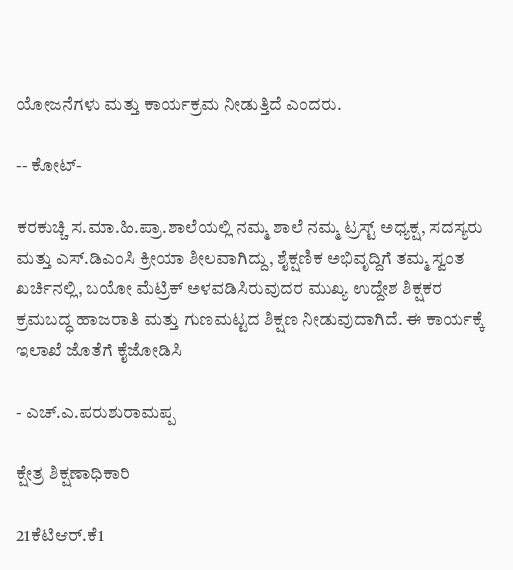ಯೋಜನೆಗಳು ಮತ್ತು ಕಾರ್ಯಕ್ರಮ ನೀಡುತ್ತಿದೆ ಎಂದರು.

-- ಕೋಟ್-

ಕರಕುಚ್ಚಿ ಸ.ಮಾ.ಹಿ.ಪ್ರಾ.ಶಾಲೆಯಲ್ಲಿ ನಮ್ಮ ಶಾಲೆ ನಮ್ಮ ಟ್ರಸ್ಟ್ ಅಧ್ಯಕ್ಷ, ಸದಸ್ಯರು ಮತ್ತು ಎಸ್.ಡಿಎಂಸಿ ಕ್ರೀಯಾ ಶೀಲವಾಗಿದ್ದು, ಶೈಕ್ಷಣಿಕ ಅಭಿವೃದ್ದಿಗೆ ತಮ್ಮ ಸ್ವಂತ ಖರ್ಚಿನಲ್ಲಿ, ಬಯೋ ಮೆಟ್ರಿಕ್ ಅಳವಡಿಸಿರುವುದರ ಮುಖ್ಯ ಉದ್ದೇಶ ಶಿಕ್ಷಕರ ಕ್ರಮಬದ್ಧ ಹಾಜರಾತಿ ಮತ್ತು ಗುಣಮಟ್ಟದ ಶಿಕ್ಷಣ ನೀಡುವುದಾಗಿದೆ. ಈ ಕಾರ್ಯಕ್ಕೆ ಇಲಾಖೆ ಜೊತೆಗೆ ಕೈಜೋಡಿಸಿ

- ಎಚ್.ಎ.ಪರುಶುರಾಮಪ್ಪ

ಕ್ಷೇತ್ರ ಶಿಕ್ಷಣಾಧಿಕಾರಿ

21ಕೆಟಿಆರ್.ಕೆ1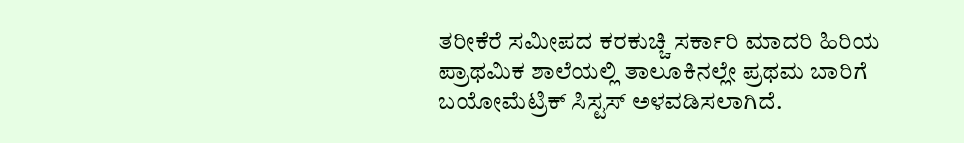ತರೀಕೆರೆ ಸಮೀಪದ ಕರಕುಚ್ಚಿ ಸರ್ಕಾರಿ ಮಾದರಿ ಹಿರಿಯ ಪ್ರಾಥಮಿಕ ಶಾಲೆಯಲ್ಲಿ ತಾಲೂಕಿನಲ್ಲೇ ಪ್ರಥಮ ಬಾರಿಗೆ ಬಯೋಮೆಟ್ರಿಕ್ ಸಿಸ್ಟಸ್ ಅಳವಡಿಸಲಾಗಿದೆ.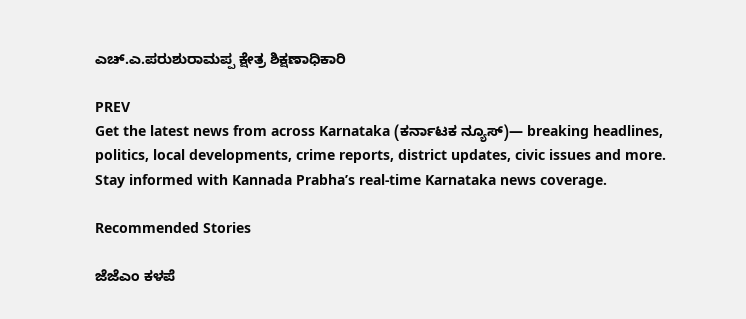ಎಚ್.ಎ.ಪರುಶುರಾಮಪ್ಪ ಕ್ಷೇತ್ರ ಶಿಕ್ಷಣಾಧಿಕಾರಿ

PREV
Get the latest news from across Karnataka (ಕರ್ನಾಟಕ ನ್ಯೂಸ್)— breaking headlines, politics, local developments, crime reports, district updates, civic issues and more. Stay informed with Kannada Prabha’s real‑time Karnataka news coverage.

Recommended Stories

ಜೆಜೆಎಂ ಕಳಪೆ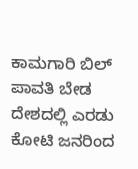ಕಾಮಗಾರಿ ಬಿಲ್ ಪಾವತಿ ಬೇಡ
ದೇಶದಲ್ಲಿ ಎರಡು ಕೋಟಿ ಜನರಿಂದ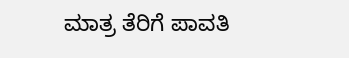ಮಾತ್ರ ತೆರಿಗೆ ಪಾವತಿ